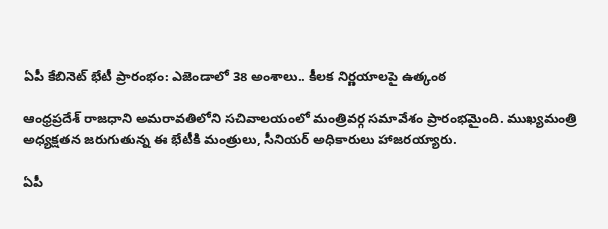ఏపీ కేబినెట్ భేటీ ప్రారంభం: ఎజెండాలో 38 అంశాలు.. కీలక నిర్ణయాలపై ఉత్కంఠ

ఆంధ్రప్రదేశ్ రాజధాని అమరావతిలోని సచివాలయంలో మంత్రివర్గ సమావేశం ప్రారంభమైంది. ముఖ్యమంత్రి అధ్యక్షతన జరుగుతున్న ఈ భేటీకి మంత్రులు, సీనియర్ అధికారులు హాజరయ్యారు.

ఏపీ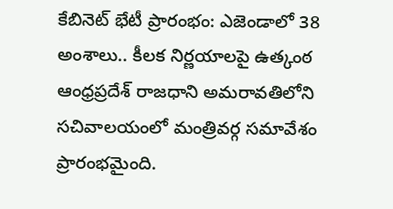కేబినెట్ భేటీ ప్రారంభం: ఎజెండాలో 38 అంశాలు.. కీలక నిర్ణయాలపై ఉత్కంఠ
ఆంధ్రప్రదేశ్ రాజధాని అమరావతిలోని సచివాలయంలో మంత్రివర్గ సమావేశం ప్రారంభమైంది.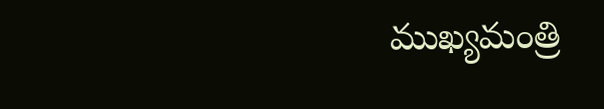ముఖ్యమంత్రి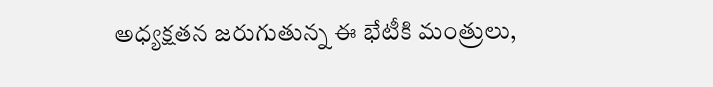అధ్యక్షతన జరుగుతున్న ఈ భేటీకి మంత్రులు,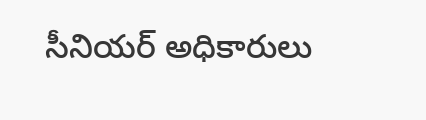సీనియర్ అధికారులు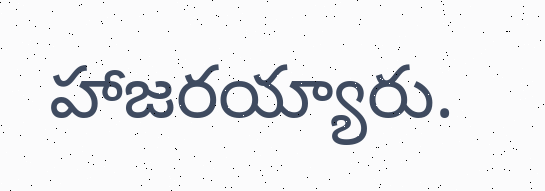హాజరయ్యారు.